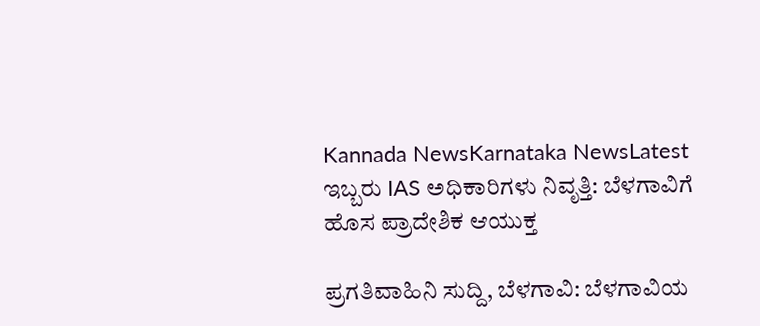Kannada NewsKarnataka NewsLatest
ಇಬ್ಬರು IAS ಅಧಿಕಾರಿಗಳು ನಿವೃತ್ತಿ: ಬೆಳಗಾವಿಗೆ ಹೊಸ ಪ್ರಾದೇಶಿಕ ಆಯುಕ್ತ

ಪ್ರಗತಿವಾಹಿನಿ ಸುದ್ದಿ, ಬೆಳಗಾವಿ: ಬೆಳಗಾವಿಯ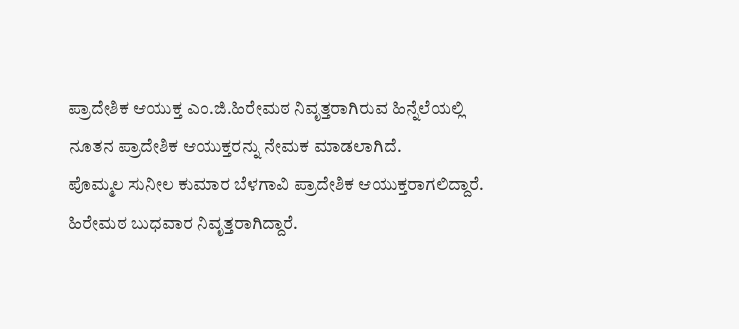ಪ್ರಾದೇಶಿಕ ಆಯುಕ್ತ ಎಂ.ಜಿ.ಹಿರೇಮಠ ನಿವೃತ್ತರಾಗಿರುವ ಹಿನ್ನೆಲೆಯಲ್ಲಿ ನೂತನ ಪ್ರಾದೇಶಿಕ ಆಯುಕ್ತರನ್ನು ನೇಮಕ ಮಾಡಲಾಗಿದೆ.
ಪೊಮ್ಮಲ ಸುನೀಲ ಕುಮಾರ ಬೆಳಗಾವಿ ಪ್ರಾದೇಶಿಕ ಆಯುಕ್ತರಾಗಲಿದ್ದಾರೆ. ಹಿರೇಮಠ ಬುಧವಾರ ನಿವೃತ್ತರಾಗಿದ್ದಾರೆ.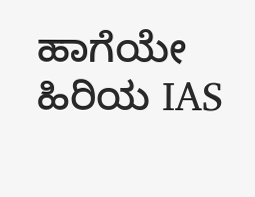ಹಾಗೆಯೇ ಹಿರಿಯ IAS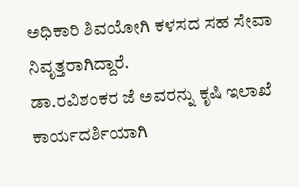ಅಧಿಕಾರಿ ಶಿವಯೋಗಿ ಕಳಸದ ಸಹ ಸೇವಾ ನಿವೃತ್ತರಾಗಿದ್ದಾರೆ.
ಡಾ.ರವಿಶಂಕರ ಜೆ ಅವರನ್ನು ಕೃಷಿ ಇಲಾಖೆ ಕಾರ್ಯದರ್ಶಿಯಾಗಿ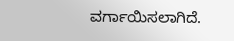ವರ್ಗಾಯಿಸಲಾಗಿದೆ.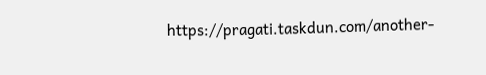https://pragati.taskdun.com/another-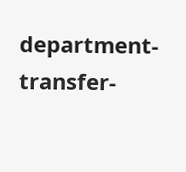department-transfer-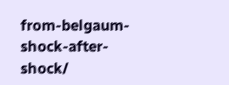from-belgaum-shock-after-shock/